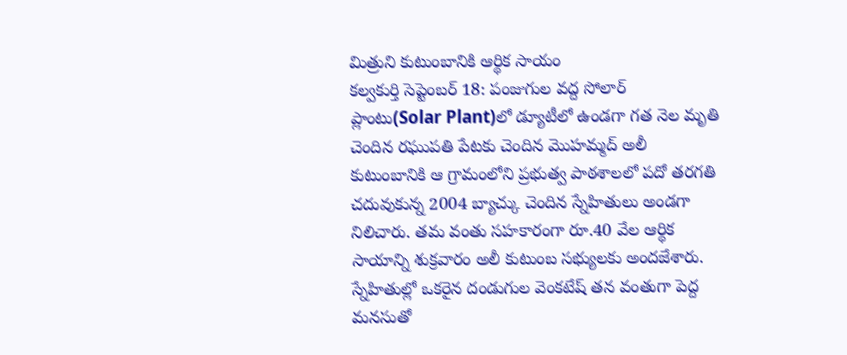మిత్రుని కుటుంబానికి ఆర్థిక సాయం
కల్వకుర్తి సెప్టెంబర్ 18: పంజుగుల వద్ద సోలార్ ప్లాంటు(Solar Plant)లో డ్యూటీలో ఉండగా గత నెల మృతి చెందిన రఘుపతి పేటకు చెందిన మొహమ్మద్ అలీ కుటుంబానికి ఆ గ్రామంలోని ప్రభుత్వ పాఠశాలలో పదో తరగతి చదువుకున్న 2004 బ్యాచ్కు చెందిన స్నేహితులు అండగా నిలిచారు. తమ వంతు సహకారంగా రూ.40 వేల ఆర్థిక సాయాన్ని శుక్రవారం అలీ కుటుంబ సభ్యులకు అందజేశారు.
స్నేహితుల్లో ఒకరైన దండుగుల వెంకటేష్ తన వంతుగా పెద్ద మనసుతో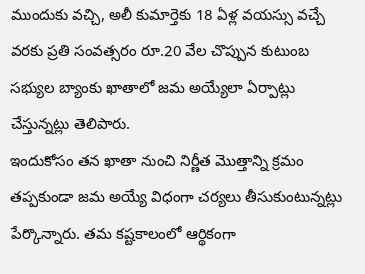ముందుకు వచ్చి, అలీ కుమార్తెకు 18 ఏళ్ల వయస్సు వచ్చే వరకు ప్రతి సంవత్సరం రూ.20 వేల చొప్పున కుటుంబ సభ్యుల బ్యాంకు ఖాతాలో జమ అయ్యేలా ఏర్పాట్లు చేస్తున్నట్లు తెలిపారు.
ఇందుకోసం తన ఖాతా నుంచి నిర్ణీత మొత్తాన్ని క్రమం తప్పకుండా జమ అయ్యే విధంగా చర్యలు తీసుకుంటున్నట్లు పేర్కొన్నారు. తమ కష్టకాలంలో ఆర్థికంగా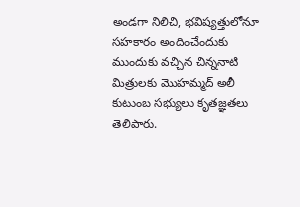అండగా నిలిచి, భవిష్యత్తులోనూ సహకారం అందించేందుకు ముందుకు వచ్చిన చిన్ననాటి మిత్రులకు మొహమ్మద్ అలీ కుటుంబ సభ్యులు కృతజ్ఞతలు తెలిపారు.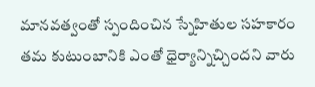మానవత్వంతో స్పందించిన స్నేహితుల సహకారం తమ కుటుంబానికి ఎంతో ధైర్యాన్నిచ్చిందని వారు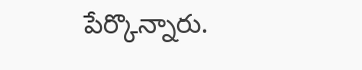పేర్కొన్నారు.